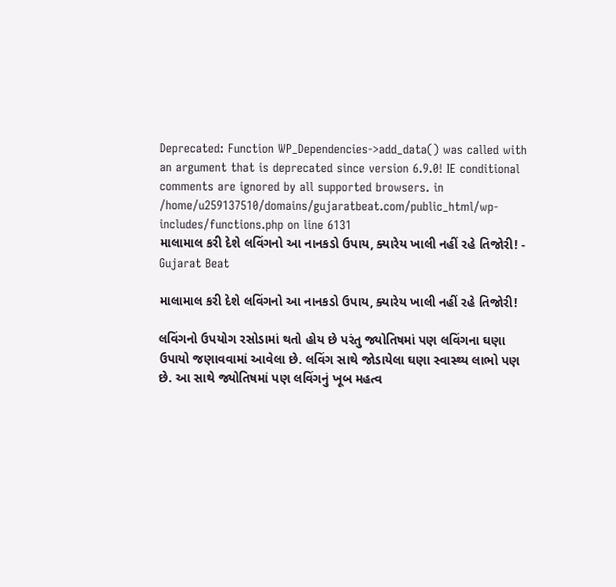Deprecated: Function WP_Dependencies->add_data() was called with an argument that is deprecated since version 6.9.0! IE conditional comments are ignored by all supported browsers. in /home/u259137510/domains/gujaratbeat.com/public_html/wp-includes/functions.php on line 6131
માલામાલ કરી દેશે લવિંગનો આ નાનકડો ઉપાય, ક્યારેય ખાલી નહીં રહે તિજોરી! - Gujarat Beat

માલામાલ કરી દેશે લવિંગનો આ નાનકડો ઉપાય, ક્યારેય ખાલી નહીં રહે તિજોરી!

લવિંગનો ઉપયોગ રસોડામાં થતો હોય છે પરંતુ જ્યોતિષમાં પણ લવિંગના ઘણા ઉપાયો જણાવવામાં આવેલા છે. લવિંગ સાથે જોડાયેલા ઘણા સ્વાસ્થ્ય લાભો પણ છે. આ સાથે જ્યોતિષમાં પણ લવિંગનું ખૂબ મહત્વ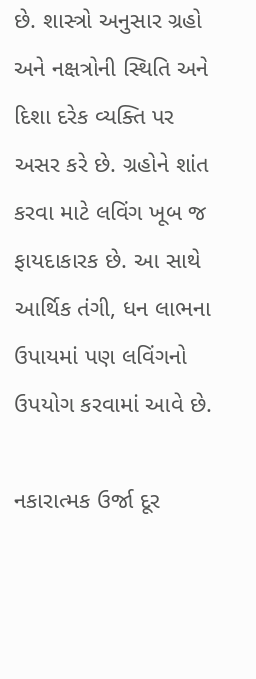છે. શાસ્ત્રો અનુસાર ગ્રહો અને નક્ષત્રોની સ્થિતિ અને દિશા દરેક વ્યક્તિ પર અસર કરે છે. ગ્રહોને શાંત કરવા માટે લવિંગ ખૂબ જ ફાયદાકારક છે. આ સાથે આર્થિક તંગી, ધન લાભના ઉપાયમાં પણ લવિંગનો ઉપયોગ કરવામાં આવે છે.

નકારાત્મક ઉર્જા દૂર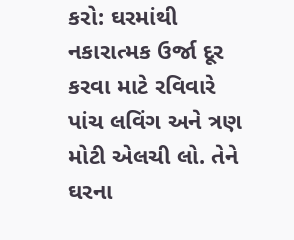કરો: ઘરમાંથી નકારાત્મક ઉર્જા દૂર કરવા માટે રવિવારે પાંચ લવિંગ અને ત્રણ મોટી એલચી લો. તેને ઘરના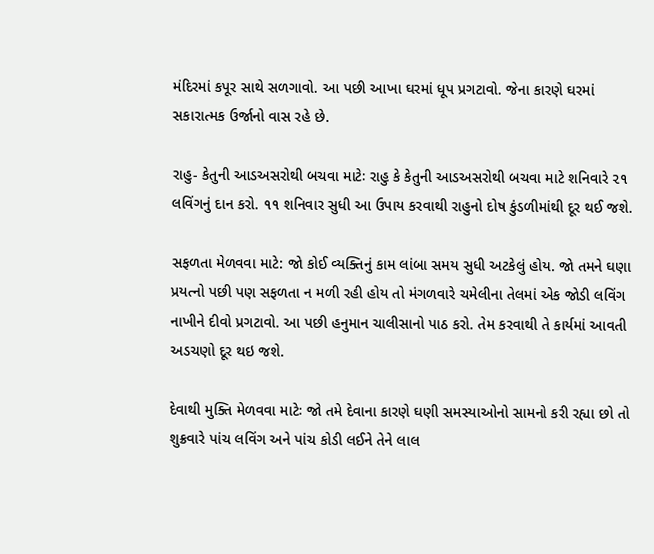મંદિરમાં કપૂર સાથે સળગાવો. આ પછી આખા ઘરમાં ધૂપ પ્રગટાવો. જેના કારણે ઘરમાં સકારાત્મક ઉર્જાનો વાસ રહે છે.

રાહુ- કેતુની આડઅસરોથી બચવા માટેઃ રાહુ કે કેતુની આડઅસરોથી બચવા માટે શનિવારે ૨૧ લવિંગનું દાન કરો. ૧૧ શનિવાર સુધી આ ઉપાય કરવાથી રાહુનો દોષ કુંડળીમાંથી દૂર થઈ જશે.

સફળતા મેળવવા માટે: જો કોઈ વ્યક્તિનું કામ લાંબા સમય સુધી અટકેલું હોય. જો તમને ઘણા પ્રયત્નો પછી પણ સફળતા ન મળી રહી હોય તો મંગળવારે ચમેલીના તેલમાં એક જોડી લવિંગ નાખીને દીવો પ્રગટાવો. આ પછી હનુમાન ચાલીસાનો પાઠ કરો. તેમ કરવાથી તે કાર્યમાં આવતી અડચણો દૂર થઇ જશે.

દેવાથી મુક્તિ મેળવવા માટેઃ જો તમે દેવાના કારણે ઘણી સમસ્યાઓનો સામનો કરી રહ્યા છો તો શુક્રવારે પાંચ લવિંગ અને પાંચ કોડી લઈને તેને લાલ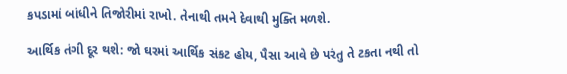કપડામાં બાંધીને તિજોરીમાં રાખો. તેનાથી તમને દેવાથી મુક્તિ મળશે.

આર્થિક તંગી દૂર થશે: જો ઘરમાં આર્થિક સંકટ હોય, પૈસા આવે છે પરંતુ તે ટકતા નથી તો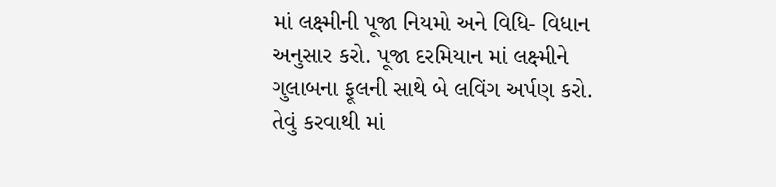માં લક્ષ્મીની પૂજા નિયમો અને વિધિ- વિધાન અનુસાર કરો. પૂજા દરમિયાન માં લક્ષ્મીને ગુલાબના ફૂલની સાથે બે લવિંગ અર્પણ કરો. તેવું કરવાથી માં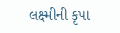લક્ષ્મીની કૃપા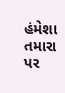હંમેશા તમારા પર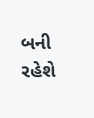બની રહેશે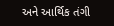અને આર્થિક તંગી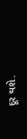દૂર થશે.